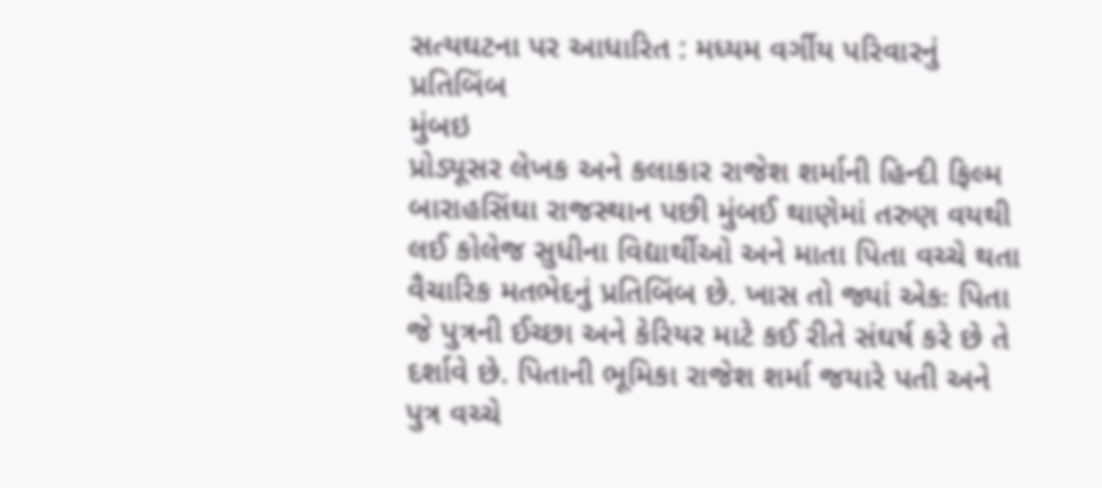સત્યઘટના પર આધારિત : મધ્યમ વર્ગીય પરિવારનું પ્રતિબિંબ
મુંબઇ
પ્રોડ્યૂસર લેખક અને કલાકાર રાજેશ શર્માની હિન્દી ફિલ્મ બારાહસિંઘા રાજસ્થાન પછી મુંબઈ થાણેમાં તરુણ વયથી લઈ કોલેજ સુધીના વિદ્યાર્થીઓ અને માતા પિતા વચ્ચે થતા વૈચારિક મતભેદનું પ્રતિબિંબ છે. ખાસ તો જ્યાં એકઃ પિતા જે પુત્રની ઈચ્છા અને કેરિયર માટે કઈ રીતે સંઘર્ષ કરે છે તે દર્શાવે છે. પિતાની ભૂમિકા રાજેશ શર્મા જયારે પતી અને પુત્ર વચ્ચે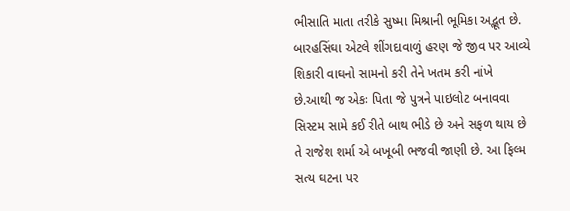ભીસાતિ માતા તરીકે સુષ્મા મિશ્રાની ભૂમિકા અદ્ભૂત છે.
બારહસિંઘા એટલે શીંગદાવાળું હરણ જે જીવ પર આવ્યે શિકારી વાઘનો સામનો કરી તેને ખતમ કરી નાંખે છે.આથી જ એકઃ પિતા જે પુત્રને પાઇલોટ બનાવવા સિસ્ટમ સામે કઈ રીતે બાથ ભીડે છે અને સફળ થાય છે તે રાજેશ શર્મા એ બખૂબી ભજવી જાણી છે. આ ફિલ્મ સત્ય ઘટના પર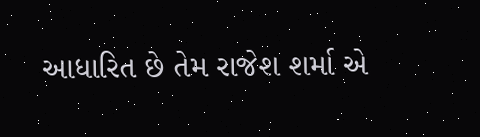આધારિત છે તેમ રાજેશ શર્મા એ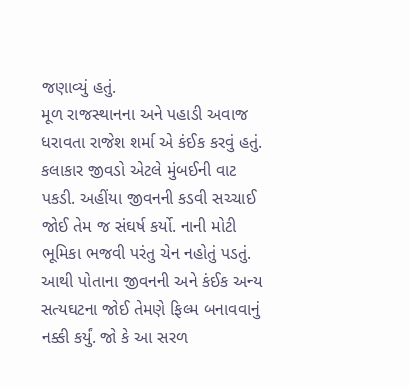જણાવ્યું હતું.
મૂળ રાજસ્થાનના અને પહાડી અવાજ ધરાવતા રાજેશ શર્મા એ કંઈક કરવું હતું. કલાકાર જીવડો એટલે મુંબઈની વાટ પકડી. અહીંયા જીવનની કડવી સચ્ચાઈ જોઈ તેમ જ સંઘર્ષ કર્યો. નાની મોટી ભૂમિકા ભજવી પરંતુ ચેન નહોતું પડતું. આથી પોતાના જીવનની અને કંઈક અન્ય સત્યઘટના જોઈ તેમણે ફિલ્મ બનાવવાનું નક્કી કર્યું. જો કે આ સરળ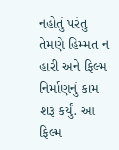નહોતું પરંતુ તેમણે હિમ્મત ન હારી અને ફિલ્મ નિર્માણનું કામ શરૂ કર્યું. આ ફિલ્મ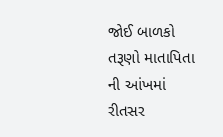જોઈ બાળકો તરૂણો માતાપિતા ની આંખમાં રીતસર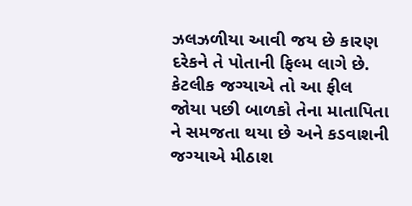ઝલઝળીયા આવી જય છે કારણ દરેકને તે પોતાની ફિલ્મ લાગે છે. કેટલીક જગ્યાએ તો આ ફીલ જોયા પછી બાળકો તેના માતાપિતા ને સમજતા થયા છે અને કડવાશની જગ્યાએ મીઠાશ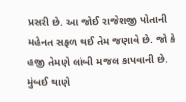પ્રસરી છે. આ જોઈ રાજેશજી પોતાની મહેનત સફળ થઈ તેમ જણાવે છે. જો કે હજી તેમણે લાંબી મજલ કાપવાની છે. મુંબઈ થાણે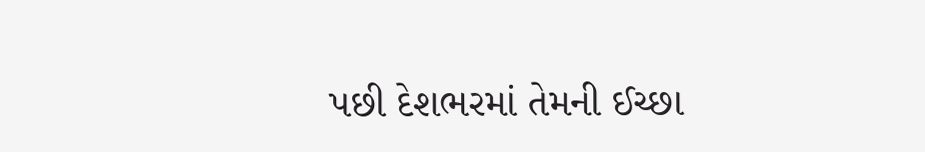પછી દેશભરમાં તેમની ઈચ્છા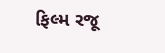ફિલ્મ રજૂ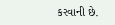કરવાની છે.